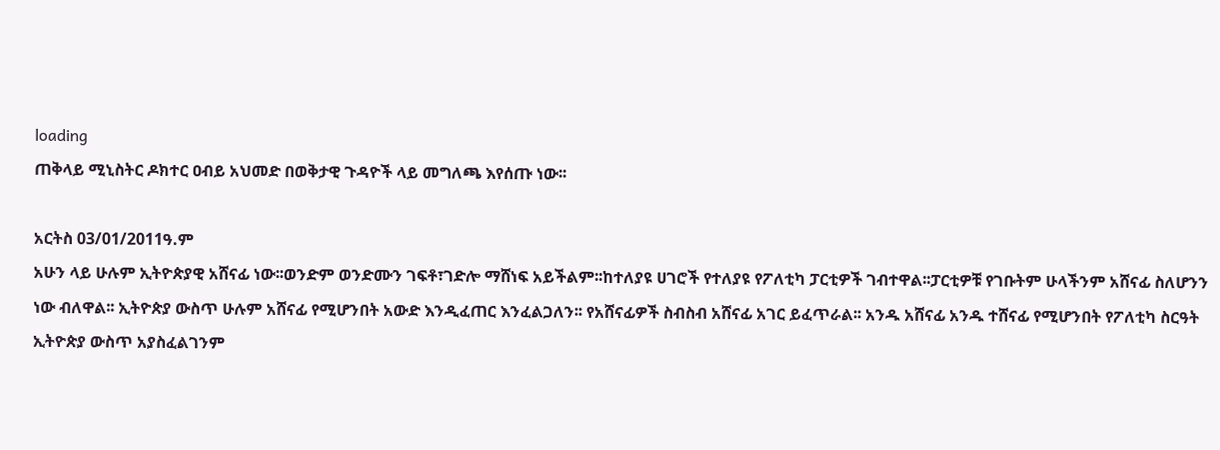loading
ጠቅላይ ሚኒስትር ዶክተር ዐብይ አህመድ በወቅታዊ ጉዳዮች ላይ መግለጫ እየሰጡ ነው፡፡

አርትስ 03/01/2011ዓ.ም
አሁን ላይ ሁሉም ኢትዮጵያዊ አሸናፊ ነው፡፡ወንድም ወንድሙን ገፍቶ፣ገድሎ ማሸነፍ አይችልም፡፡ከተለያዩ ሀገሮች የተለያዩ የፖለቲካ ፓርቲዎች ገብተዋል፡፡ፓርቲዎቹ የገቡትም ሁላችንም አሸናፊ ስለሆንን ነው ብለዋል፡፡ ኢትዮጵያ ውስጥ ሁሉም አሸናፊ የሚሆንበት አውድ እንዲፈጠር እንፈልጋለን፡፡ የአሸናፊዎች ስብስብ አሸናፊ አገር ይፈጥራል፡፡ አንዱ አሸናፊ አንዱ ተሸናፊ የሚሆንበት የፖለቲካ ስርዓት ኢትዮጵያ ውስጥ አያስፈልገንም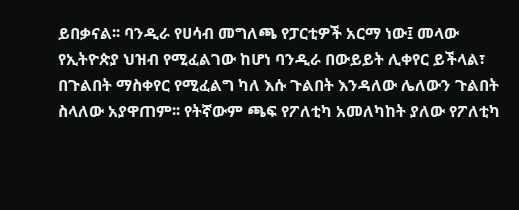ይበቃናል፡፡ ባንዲራ የሀሳብ መግለጫ የፓርቲዎች አርማ ነው፤ መላው የኢትዮጵያ ህዝብ የሚፈልገው ከሆነ ባንዲራ በውይይት ሊቀየር ይችላል፣ በጉልበት ማስቀየር የሚፈልግ ካለ እሱ ጉልበት እንዳለው ሌለውን ጉልበት ስላለው አያዋጠም፡፡ የትኛውም ጫፍ የፖለቲካ አመለካከት ያለው የፖለቲካ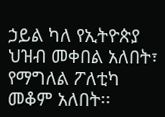ኃይል ካለ የኢትዮጵያ ህዝብ መቀበል አለበት፣ የማግለል ፖለቲካ መቆም አለበት፡፡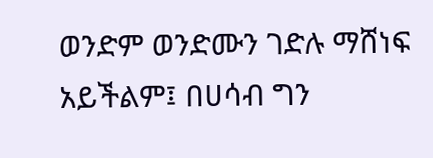ወንድም ወንድሙን ገድሉ ማሸነፍ አይችልም፤ በሀሳብ ግን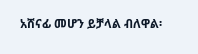አሸናፊ መሆን ይቻላል ብለዋል፡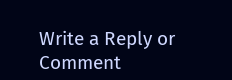Write a Reply or Comment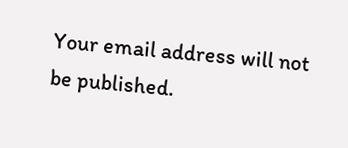Your email address will not be published.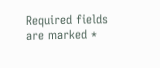Required fields are marked *